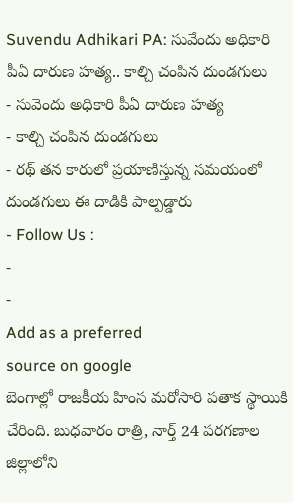Suvendu Adhikari PA: సువేందు అధికారి పీఏ దారుణ హత్య.. కాల్చి చంపిన దుండగులు
- సువెందు అధికారి పీఏ దారుణ హత్య
- కాల్చి చంపిన దుండగులు
- రథ్ తన కారులో ప్రయాణిస్తున్న సమయంలో దుండగులు ఈ దాడికి పాల్పడ్డారు
- Follow Us :
-
-
Add as a preferred
source on google
బెంగాల్లో రాజకీయ హింస మరోసారి పతాక స్థాయికి చేరింది. బుధవారం రాత్రి, నార్త్ 24 పరగణాల జిల్లాలోని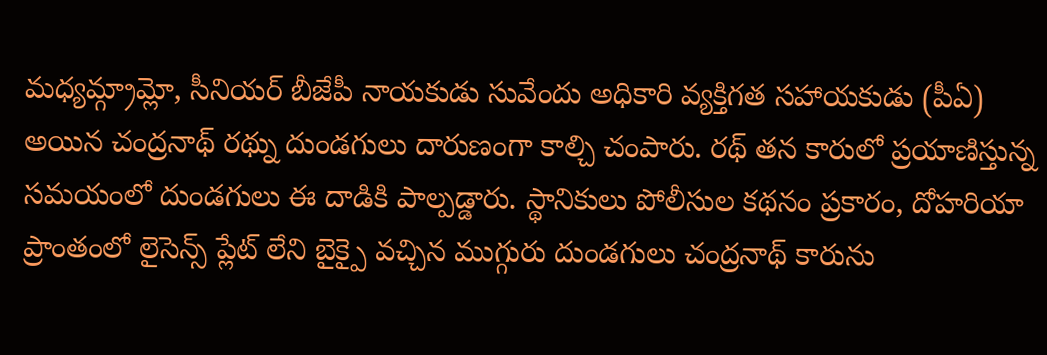మధ్యమ్గ్రామ్లో, సీనియర్ బీజేపీ నాయకుడు సువేందు అధికారి వ్యక్తిగత సహాయకుడు (పీఏ) అయిన చంద్రనాథ్ రథ్ను దుండగులు దారుణంగా కాల్చి చంపారు. రథ్ తన కారులో ప్రయాణిస్తున్న సమయంలో దుండగులు ఈ దాడికి పాల్పడ్డారు. స్థానికులు పోలీసుల కథనం ప్రకారం, దోహరియా ప్రాంతంలో లైసెన్స్ ప్లేట్ లేని బైక్పై వచ్చిన ముగ్గురు దుండగులు చంద్రనాథ్ కారును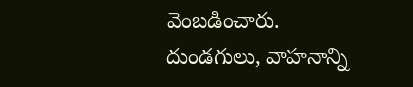వెంబడించారు.
దుండగులు, వాహనాన్ని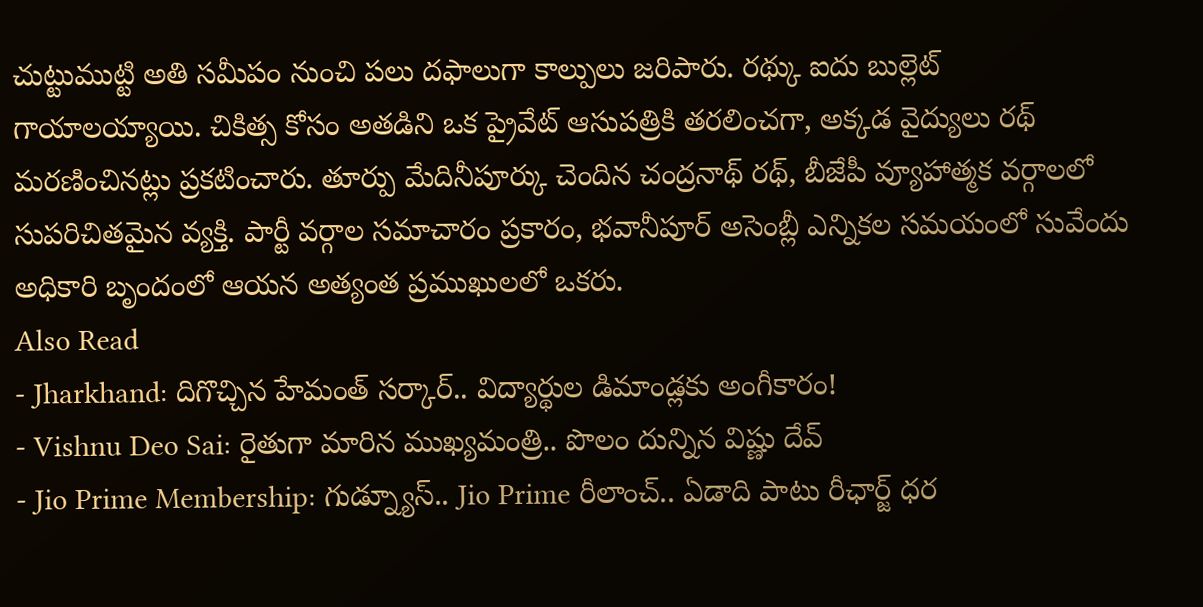చుట్టుముట్టి అతి సమీపం నుంచి పలు దఫాలుగా కాల్పులు జరిపారు. రథ్కు ఐదు బుల్లెట్ గాయాలయ్యాయి. చికిత్స కోసం అతడిని ఒక ప్రైవేట్ ఆసుపత్రికి తరలించగా, అక్కడ వైద్యులు రథ్ మరణించినట్లు ప్రకటించారు. తూర్పు మేదినీపూర్కు చెందిన చంద్రనాథ్ రథ్, బీజేపీ వ్యూహాత్మక వర్గాలలో సుపరిచితమైన వ్యక్తి. పార్టీ వర్గాల సమాచారం ప్రకారం, భవానీపూర్ అసెంబ్లీ ఎన్నికల సమయంలో సువేందు అధికారి బృందంలో ఆయన అత్యంత ప్రముఖులలో ఒకరు.
Also Read
- Jharkhand: దిగొచ్చిన హేమంత్ సర్కార్.. విద్యార్థుల డిమాండ్లకు అంగీకారం!
- Vishnu Deo Sai: రైతుగా మారిన ముఖ్యమంత్రి.. పొలం దున్నిన విష్ణు దేవ్
- Jio Prime Membership: గుడ్న్యూస్.. Jio Prime రీలాంచ్.. ఏడాది పాటు రీఛార్జ్ ధర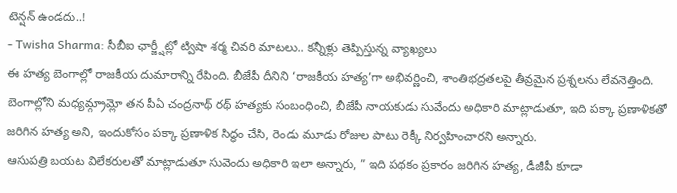టెన్షన్ ఉండదు..!
- Twisha Sharma: సీబీఐ ఛార్జ్షీట్లో ట్విషా శర్మ చివరి మాటలు.. కన్నీళ్లు తెప్పిస్తున్న వ్యాఖ్యలు
ఈ హత్య బెంగాల్లో రాజకీయ దుమారాన్ని రేపింది. బీజేపీ దీనిని ‘రాజకీయ హత్య’గా అభివర్ణించి, శాంతిభద్రతలపై తీవ్రమైన ప్రశ్నలను లేవనెత్తింది. బెంగాల్లోని మధ్యమ్గ్రామ్లో తన పీఏ చంద్రనాథ్ రథ్ హత్యకు సంబంధించి, బీజేపీ నాయకుడు సువేందు అధికారి మాట్లాడుతూ, ఇది పక్కా ప్రణాళికతో జరిగిన హత్య అని, ఇందుకోసం పక్కా ప్రణాళిక సిద్ధం చేసి, రెండు మూడు రోజుల పాటు రెక్కీ నిర్వహించారని అన్నారు.
ఆసుపత్రి బయట విలేకరులతో మాట్లాడుతూ సువెందు అధికారి ఇలా అన్నారు, ” ఇది పథకం ప్రకారం జరిగిన హత్య, డీజీపీ కూడా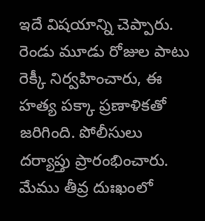ఇదే విషయాన్ని చెప్పారు. రెండు మూడు రోజుల పాటు రెక్కీ నిర్వహించారు, ఈ హత్య పక్కా ప్రణాళికతో జరిగింది. పోలీసులు దర్యాప్తు ప్రారంభించారు. మేము తీవ్ర దుఃఖంలో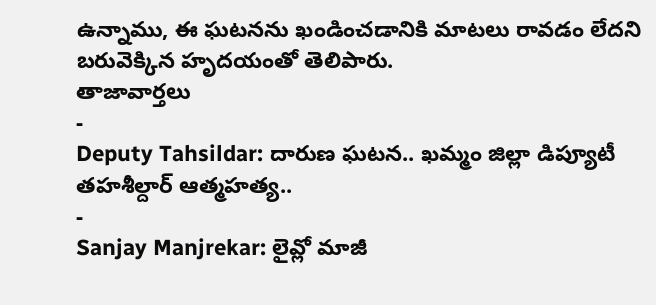ఉన్నాము, ఈ ఘటనను ఖండించడానికి మాటలు రావడం లేదని బరువెక్కిన హృదయంతో తెలిపారు.
తాజావార్తలు
-
Deputy Tahsildar: దారుణ ఘటన.. ఖమ్మం జిల్లా డిప్యూటీ తహశీల్దార్ ఆత్మహత్య..
-
Sanjay Manjrekar: లైవ్లో మాజీ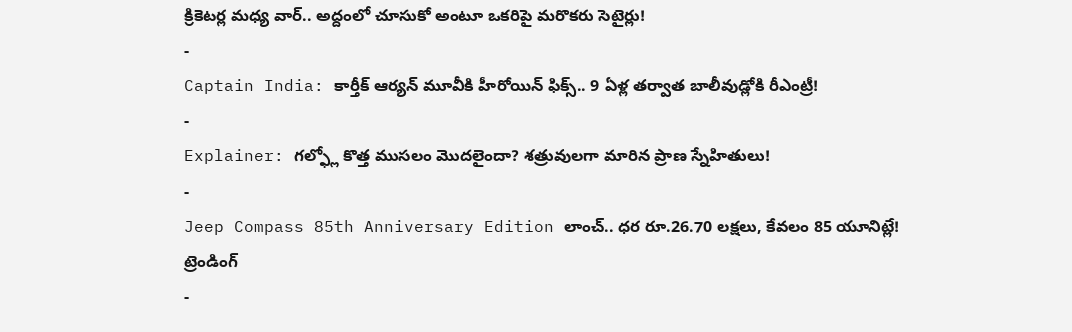క్రికెటర్ల మధ్య వార్.. అద్దంలో చూసుకో అంటూ ఒకరిపై మరొకరు సెటైర్లు!
-
Captain India: కార్తీక్ ఆర్యన్ మూవీకి హీరోయిన్ ఫిక్స్.. 9 ఏళ్ల తర్వాత బాలీవుడ్లోకి రీఎంట్రీ!
-
Explainer: గల్ఫ్లో కొత్త ముసలం మొదలైందా? శత్రువులగా మారిన ప్రాణ స్నేహితులు!
-
Jeep Compass 85th Anniversary Edition లాంచ్.. ధర రూ.26.70 లక్షలు, కేవలం 85 యూనిట్లే!
ట్రెండింగ్
-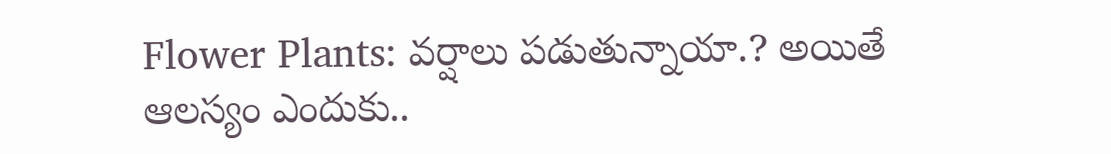Flower Plants: వర్షాలు పడుతున్నాయా.? అయితే ఆలస్యం ఎందుకు..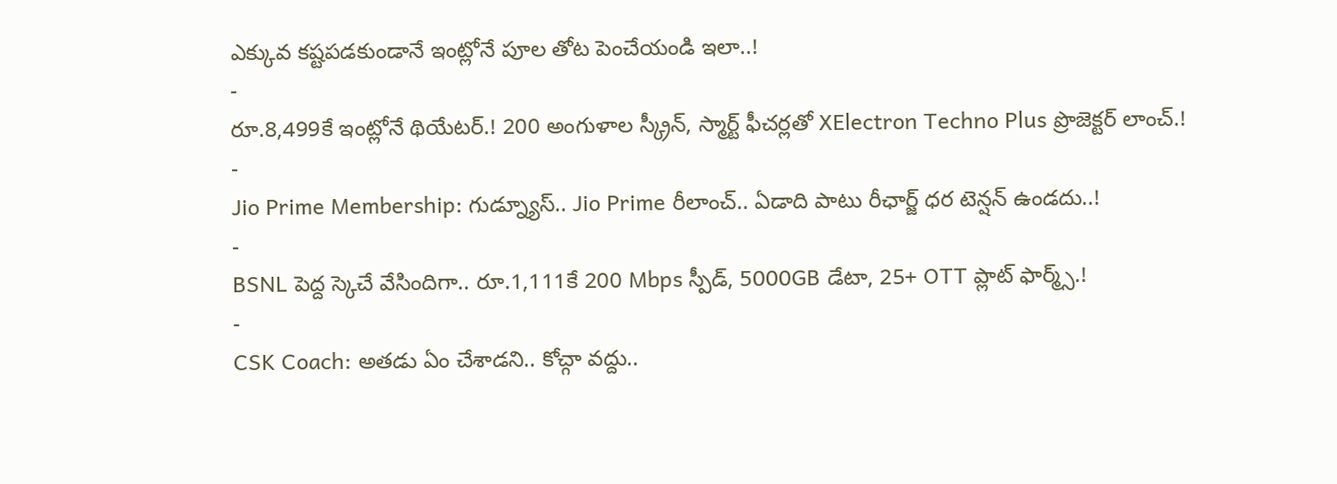ఎక్కువ కష్టపడకుండానే ఇంట్లోనే పూల తోట పెంచేయండి ఇలా..!
-
రూ.8,499కే ఇంట్లోనే థియేటర్.! 200 అంగుళాల స్క్రీన్, స్మార్ట్ ఫీచర్లతో XElectron Techno Plus ప్రొజెక్టర్ లాంచ్.!
-
Jio Prime Membership: గుడ్న్యూస్.. Jio Prime రీలాంచ్.. ఏడాది పాటు రీఛార్జ్ ధర టెన్షన్ ఉండదు..!
-
BSNL పెద్ద స్కెచే వేసిందిగా.. రూ.1,111కే 200 Mbps స్పీడ్, 5000GB డేటా, 25+ OTT ప్లాట్ ఫార్మ్స్.!
-
CSK Coach: అతడు ఏం చేశాడని.. కోచ్గా వద్దు..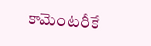కామెంటరీకే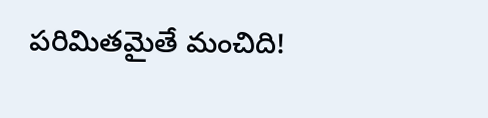పరిమితమైతే మంచిది!